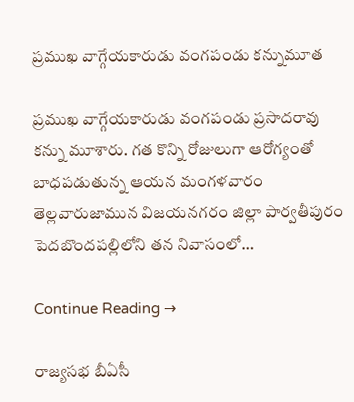ప్రముఖ వాగ్గేయకారుడు వంగపండు కన్నుమూత

ప్రముఖ వాగ్గేయకారుడు వంగపండు ప్రసాదరావు కన్ను మూశారు. గత కొన్ని రోజులుగా ఆరోగ్యంతో బాధపడుతున్న ఆయన మంగళవారం తెల్లవారుజామున విజయనగరం జిల్లా పార్వతీపురం పెదబొందపల్లిలోని తన నివాసంలో…

Continue Reading →

రాజ్యసభ బీఏసీ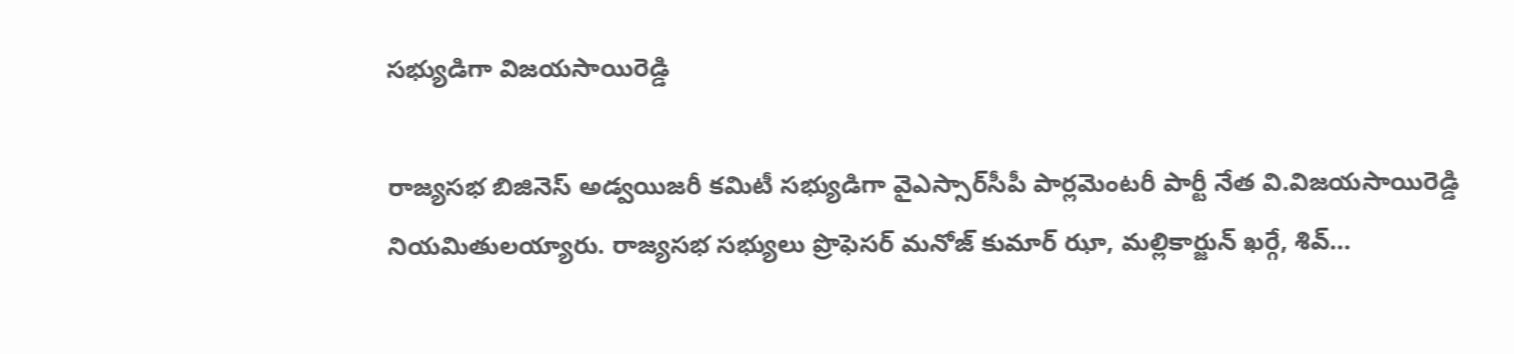సభ్యుడిగా విజయసాయిరెడ్డి

రాజ్యసభ బిజినెస్‌ అడ్వయిజరీ కమిటీ సభ్యుడిగా వైఎస్సార్‌సీపీ పార్లమెంటరీ పార్టీ నేత వి.విజయసాయిరెడ్డి నియమితులయ్యారు. రాజ్యసభ సభ్యులు ప్రొఫెసర్‌ మనోజ్‌ కుమార్‌ ఝా, మల్లికార్జున్‌ ఖర్గే, శివ్‌…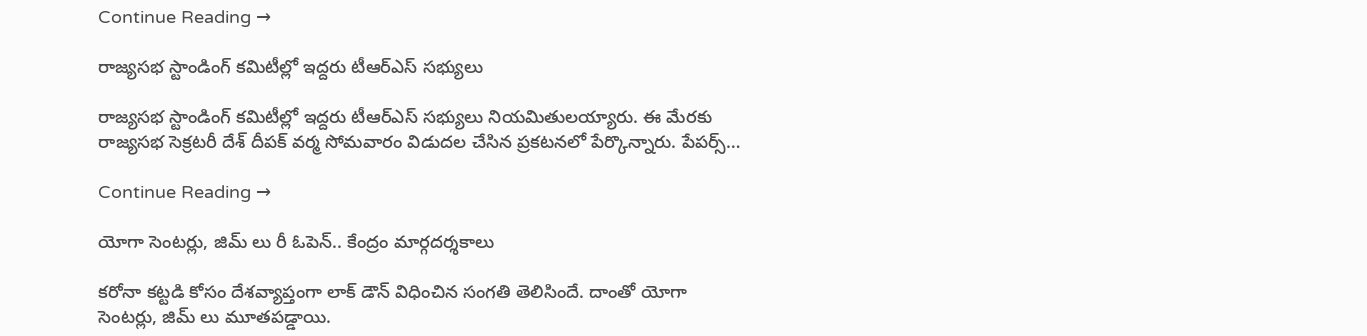Continue Reading →

రాజ్యసభ స్టాండింగ్‌ కమిటీల్లో ఇద్దరు టీఆర్‌ఎస్‌ సభ్యులు

రాజ్యసభ స్టాండింగ్‌ కమిటీల్లో ఇద్దరు టీఆర్‌ఎస్‌ సభ్యులు నియమితులయ్యారు. ఈ మేరకు రాజ్యసభ సెక్రటరీ దేశ్‌ దీపక్‌ వర్మ సోమవారం విడుదల చేసిన ప్రకటనలో పేర్కొన్నారు. పేపర్స్‌…

Continue Reading →

యోగా సెంటర్లు, జిమ్ లు రీ ఓపెన్‌.. కేంద్రం మార్గదర్శకాలు

కరోనా కట్టడి కోసం దేశవ్యాప్తంగా‌ లాక్ డౌన్ విధించిన సంగతి తెలిసిందే. దాంతో యోగా సెంటర్లు, జిమ్ లు మూతపడ్డాయి.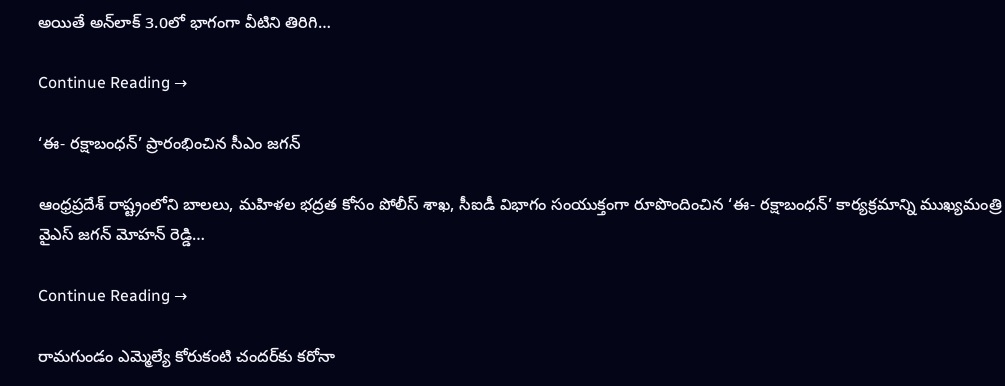అయితే అన్‌లాక్‌ 3.0లో భాగంగా వీటిని తిరిగి…

Continue Reading →

‘ఈ- రక్షాబంధన్’ ప్రారంభించిన సీఎం జగన్‌

ఆంధ్రప్రదేశ్ రాష్ట్రంలోని బాలలు, మహిళల భద్రత కోసం పోలీస్‌ శాఖ, సీఐడీ విభాగం సంయుక్తంగా రూపొందించిన ‘ఈ- రక్షాబంధన్‌’ కార్యక్రమాన్ని ముఖ్యమంత్రి వైఎస్ జగన్ మోహన్ రెడ్డి…

Continue Reading →

రామగుండం ఎమ్మెల్యే కోరుకంటి చందర్‌కు కరోనా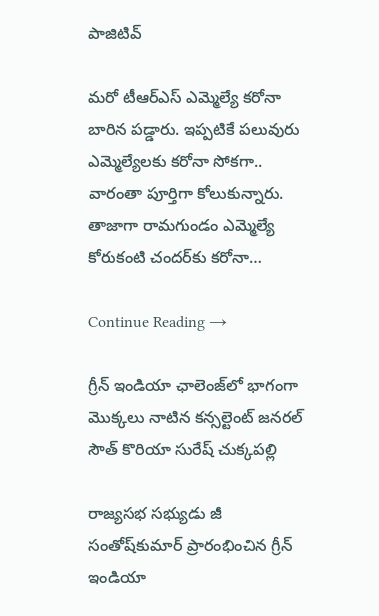పాజిటివ్‌

మరో టీఆర్‌ఎస్‌ ఎమ్మెల్యే కరోనా బారిన పడ్డారు. ఇప్పటికే పలువురు ఎమ్మెల్యేలకు కరోనా సోకగా.. వారంతా పూర్తిగా కోలుకున్నారు. తాజాగా రామగుండం ఎమ్మెల్యే కోరుకంటి చందర్‌కు కరోనా…

Continue Reading →

గ్రీన్‌ ఇండియా ఛాలెంజ్‌లో భాగంగా మొక్కలు నాటిన కన్సల్టెంట్ జనరల్ సౌత్ కొరియా సురేష్‌ చుక్కపల్లి

రాజ్యసభ సభ్యుడు జీ సంతోష్‌కుమార్‌ ప్రారంభించిన గ్రీన్‌ ఇండియా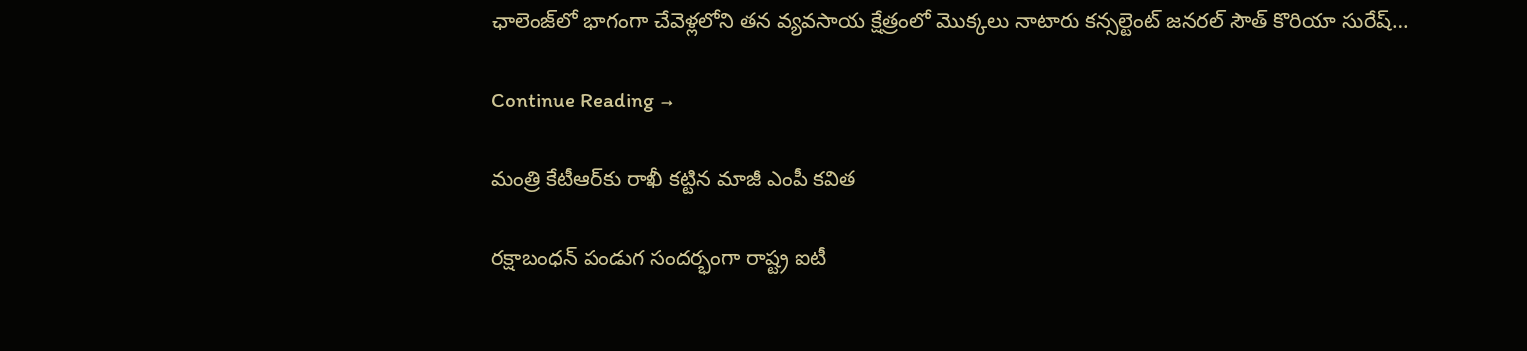ఛాలెంజ్‌లో భాగంగా చేవెళ్లలోని తన వ్యవసాయ క్షేత్రంలో మొక్కలు నాటారు కన్సల్టెంట్ జనరల్ సౌత్ కొరియా సురేష్…

Continue Reading →

మంత్రి కేటీఆర్‌కు రాఖీ కట్టిన మాజీ ఎంపీ కవిత

రక్షాబంధన్ పండుగ సందర్భంగా రాష్ట్ర ఐటీ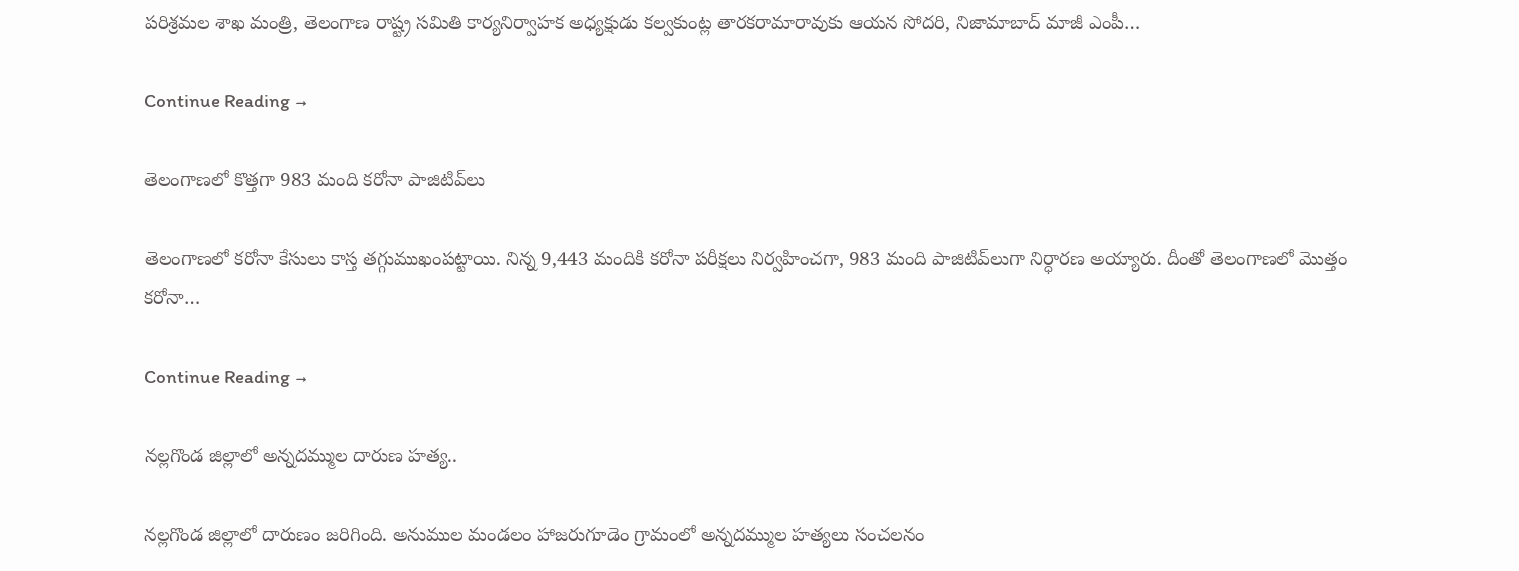పరిశ్రమల శాఖ మంత్రి, తెలంగాణ రాష్ట్ర సమితి కార్యనిర్వాహక అధ్యక్షుడు కల్వకుంట్ల తారకరామారావుకు ఆయన సోదరి, నిజామాబాద్‌ మాజీ ఎంపీ…

Continue Reading →

తెలంగాణలో కొత్త‌గా 983 మంది క‌రోనా పాజిటివ్‌లు

తెలంగాణలో క‌రోనా కేసులు కాస్త త‌గ్గుముఖంప‌ట్టాయి. నిన్న 9,443 మందికి క‌రోనా ప‌రీక్ష‌లు నిర్వ‌హించ‌గా, 983 మంది పాజిటివ్‌లుగా నిర్ధార‌ణ అయ్యారు. దీంతో తెలంగాణ‌లో మొత్తం క‌రోనా…

Continue Reading →

నల్లగొండ జిల్లాలో అన్నదమ్ముల దారుణ హత్య..

నల్లగొండ జిల్లాలో దారుణం జరిగింది. అనుముల మండలం హాజరుగూడెం గ్రామంలో అన్నదమ్ముల హత్యలు సంచలనం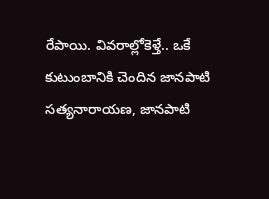రేపాయి. వివరాల్లోకెళ్తే.. ఒకే కుటుంబానికి చెందిన జానపాటి సత్యనారాయణ, జానపాటి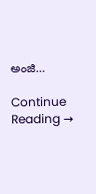అంజి…

Continue Reading →